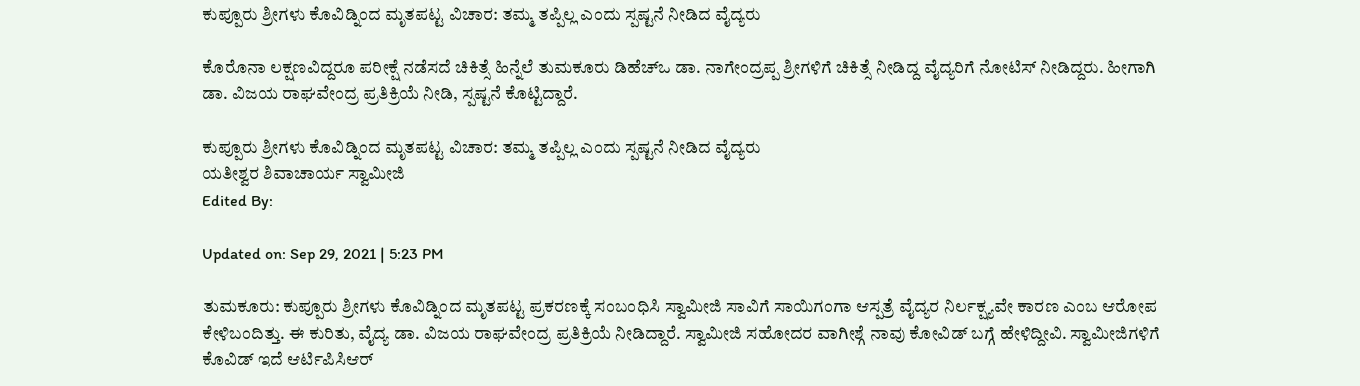ಕುಪ್ಪೂರು ಶ್ರೀಗಳು ಕೊವಿಡ್ನಿಂದ ಮೃತಪಟ್ಟ ವಿಚಾರ: ತಮ್ಮ ತಪ್ಪಿಲ್ಲ ಎಂದು ಸ್ಪಷ್ಟನೆ ನೀಡಿದ ವೈದ್ಯರು

ಕೊರೊನಾ ಲಕ್ಷಣವಿದ್ದರೂ ಪರೀಕ್ಷೆ ನಡೆಸದೆ ಚಿಕಿತ್ಸೆ ಹಿನ್ನೆಲೆ ತುಮಕೂರು ಡಿಹೆಚ್ಒ ಡಾ. ನಾಗೇಂದ್ರಪ್ಪ ಶ್ರೀಗಳಿಗೆ ಚಿಕಿತ್ಸೆ ನೀಡಿದ್ದ ವೈದ್ಯರಿಗೆ ನೋಟಿಸ್ ನೀಡಿದ್ದರು. ಹೀಗಾಗಿ ಡಾ. ವಿಜಯ ರಾಘವೇಂದ್ರ ಪ್ರತಿಕ್ರಿಯೆ ನೀಡಿ, ಸ್ಪಷ್ಟನೆ ಕೊಟ್ಟಿದ್ದಾರೆ.

ಕುಪ್ಪೂರು ಶ್ರೀಗಳು ಕೊವಿಡ್ನಿಂದ ಮೃತಪಟ್ಟ ವಿಚಾರ: ತಮ್ಮ ತಪ್ಪಿಲ್ಲ ಎಂದು ಸ್ಪಷ್ಟನೆ ನೀಡಿದ ವೈದ್ಯರು
ಯತೀಶ್ವರ ಶಿವಾಚಾರ್ಯ ಸ್ವಾಮೀಜಿ
Edited By:

Updated on: Sep 29, 2021 | 5:23 PM

ತುಮಕೂರು: ಕುಪ್ಪೂರು ಶ್ರೀಗಳು ಕೊವಿಡ್ನಿಂದ ಮೃತಪಟ್ಟ ಪ್ರಕರಣಕ್ಕೆ ಸಂಬಂಧಿಸಿ ಸ್ವಾಮೀಜಿ ಸಾವಿಗೆ ಸಾಯಿಗಂಗಾ ಆಸ್ಪತ್ರೆ ವೈದ್ಯರ ನಿರ್ಲಕ್ಷ್ಯವೇ ಕಾರಣ ಎಂಬ ಆರೋಪ ಕೇಳಿಬಂದಿತ್ತು. ಈ ಕುರಿತು, ವೈದ್ಯ ಡಾ. ವಿಜಯ ರಾಘವೇಂದ್ರ ಪ್ರತಿಕ್ರಿಯೆ ನೀಡಿದ್ದಾರೆ. ಸ್ವಾಮೀಜಿ ಸಹೋದರ ವಾಗೀಶ್ಗೆ ನಾವು ಕೋವಿಡ್ ಬಗ್ಗೆ ಹೇಳಿದ್ದೀವಿ. ಸ್ವಾಮೀಜಿಗಳಿಗೆ ಕೊವಿಡ್ ಇದೆ ಆರ್ಟಿಪಿಸಿಆರ್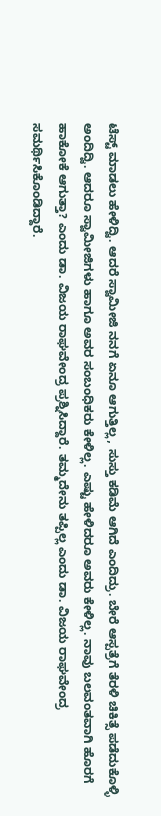ಟೆಸ್ಟ್ ಮಾಡಲು ಹೇಳಿದ್ವಿ. ಆದರೆ ಸ್ವಾಮೀಜಿ ನನಗೆ ಏನೂ ಆಗುತ್ತಿಲ್ಲ, ಸುಸ್ತು ಕಡಿಮೆ ಆಗಿದೆ ಎಂದಿದ್ರು. ಬೇರೆ ಆಸ್ಪತ್ರೆಗೆ ತೆರಳಿ ಚಿಕಿತ್ಸೆ ಪಡೆದುಕೊಳ್ಳಿ ಅಂದಿದ್ವಿ. ಆದರೂ ಸ್ವಾಮೀಜಿಗಳು ಹಾಗೂ ಅವರ ಸಂಬಂಧಿಕರು ಕೇಳಿಲ್ಲ. ಎಷ್ಟು ಹೇಳಿದರೂ ಅವರು ಕೇಳಿಲ್ಲ. ನಾವು ಬಲವಂತವಾಗಿ ಹೊರಗೆ ಹಾಕೋಕೆ ಆಗುತ್ತಾ? ಎಂದು ಡಾ. ವಿಜಯ ರಾಘವೇಂದ್ರ ಪ್ರಶ್ನಿಸಿದ್ದಾರೆ. ತಮ್ಮದೇನು ತಪ್ಪಿಲ್ಲ ಎಂದು ಡಾ. ವಿಜಯ ರಾಘವೇಂದ್ರ ಸಮರ್ಥಿಸಿಕೊಂಡಿದ್ದಾರೆ.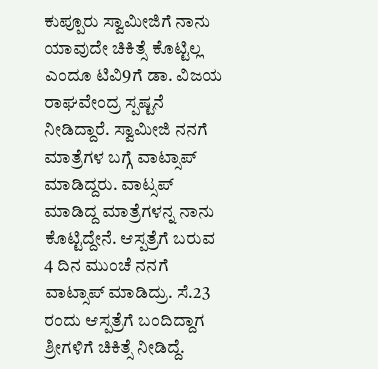ಕುಪ್ಪೂರು ಸ್ವಾಮೀಜಿಗೆ ನಾನು ಯಾವುದೇ ಚಿಕಿತ್ಸೆ ಕೊಟ್ಟಿಲ್ಲ ಎಂದೂ ಟಿವಿ9ಗೆ ಡಾ. ವಿಜಯ ರಾಘವೇಂದ್ರ ಸ್ಪಷ್ಟನೆ ನೀಡಿದ್ದಾರೆ. ಸ್ವಾಮೀಜಿ ನನಗೆ ಮಾತ್ರೆಗಳ ಬಗ್ಗೆ ವಾಟ್ಸಾಪ್ ಮಾಡಿದ್ದರು. ವಾಟ್ಸಪ್ ಮಾಡಿದ್ದ ಮಾತ್ರೆಗಳನ್ನ ನಾನು ಕೊಟ್ಟಿದ್ದೇನೆ. ಆಸ್ಪತ್ರೆಗೆ ಬರುವ 4 ದಿನ ಮುಂಚೆ ನನಗೆ ವಾಟ್ಸಾಪ್ ಮಾಡಿದ್ರು. ಸೆ.23 ರಂದು ಆಸ್ಪತ್ರೆಗೆ ಬಂದಿದ್ದಾಗ ಶ್ರೀಗಳಿಗೆ ಚಿಕಿತ್ಸೆ ನೀಡಿದ್ದೆ.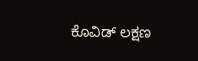ಕೊವಿಡ್ ಲಕ್ಷಣ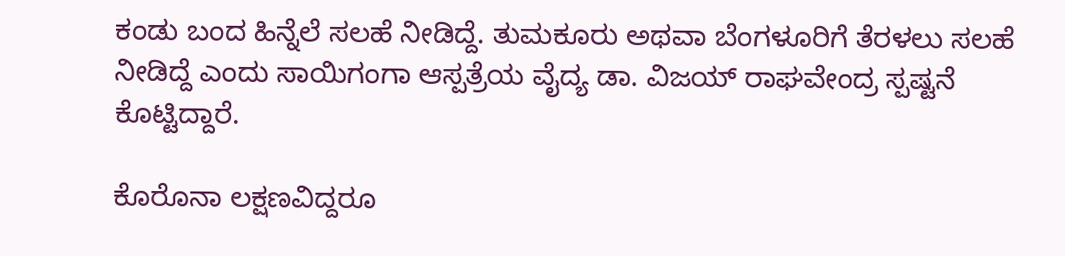ಕಂಡು ಬಂದ ಹಿನ್ನೆಲೆ ಸಲಹೆ ನೀಡಿದ್ದೆ. ತುಮಕೂರು ಅಥವಾ ಬೆಂಗಳೂರಿಗೆ ತೆರಳಲು ಸಲಹೆ ನೀಡಿದ್ದೆ ಎಂದು ಸಾಯಿಗಂಗಾ ಆಸ್ಪತ್ರೆಯ ವೈದ್ಯ ಡಾ. ವಿಜಯ್ ರಾಘವೇಂದ್ರ ಸ್ಪಷ್ಟನೆ ಕೊಟ್ಟಿದ್ದಾರೆ.

ಕೊರೊನಾ ಲಕ್ಷಣವಿದ್ದರೂ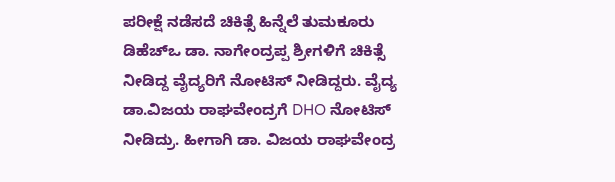ಪರೀಕ್ಷೆ ನಡೆಸದೆ ಚಿಕಿತ್ಸೆ ಹಿನ್ನೆಲೆ ತುಮಕೂರು ಡಿಹೆಚ್ಒ ಡಾ. ನಾಗೇಂದ್ರಪ್ಪ ಶ್ರೀಗಳಿಗೆ ಚಿಕಿತ್ಸೆ ನೀಡಿದ್ದ ವೈದ್ಯರಿಗೆ ನೋಟಿಸ್ ನೀಡಿದ್ದರು. ವೈದ್ಯ ಡಾ.ವಿಜಯ ರಾಘವೇಂದ್ರಗೆ DHO ನೋಟಿಸ್ ನೀಡಿದ್ರು. ಹೀಗಾಗಿ ಡಾ. ವಿಜಯ ರಾಘವೇಂದ್ರ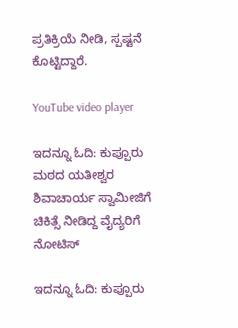ಪ್ರತಿಕ್ರಿಯೆ ನೀಡಿ, ಸ್ಪಷ್ಟನೆ ಕೊಟ್ಟಿದ್ದಾರೆ.

YouTube video player

ಇದನ್ನೂ ಓದಿ: ಕುಪ್ಪೂರು ಮಠದ ಯತೀಶ್ವರ ಶಿವಾಚಾರ್ಯ ಸ್ವಾಮೀಜಿಗೆ ಚಿಕಿತ್ಸೆ ನೀಡಿದ್ದ ವೈದ್ಯರಿಗೆ ನೋಟಿಸ್

ಇದನ್ನೂ ಓದಿ: ಕುಪ್ಪೂರು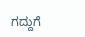ಗದ್ದುಗೆ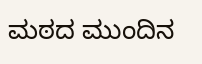ಮಠದ ಮುಂದಿನ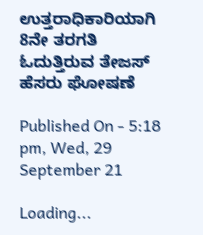ಉತ್ತರಾಧಿಕಾರಿಯಾಗಿ 8ನೇ ತರಗತಿ ಓದುತ್ತಿರುವ ತೇಜಸ್ ಹೆಸರು ಘೋಷಣೆ

Published On - 5:18 pm, Wed, 29 September 21

Loading...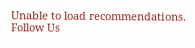Unable to load recommendations.
Follow Us